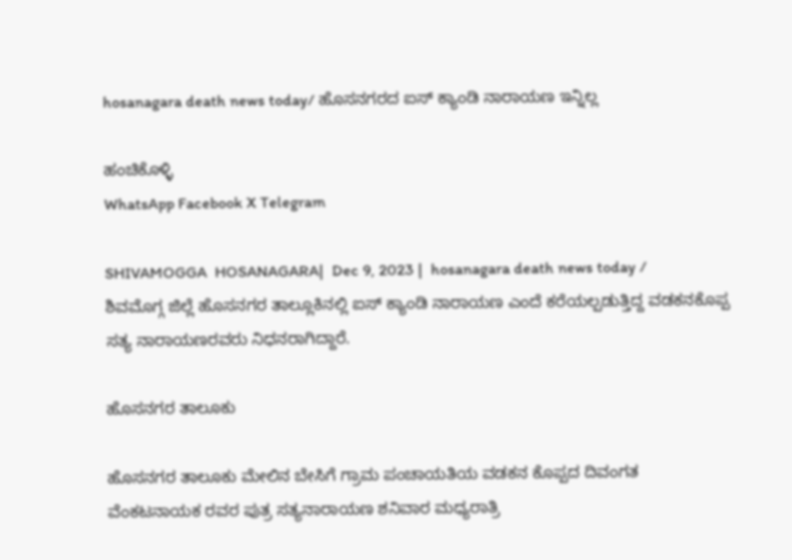hosanagara death news today/ ಹೊಸನಗರದ ಐಸ್ ಕ್ಯಾಂಡಿ ನಾರಾಯಣ ಇನ್ನಿಲ್ಲ

ಹಂಚಿಕೊಳ್ಳಿ
WhatsApp Facebook X Telegram

SHIVAMOGGA  HOSANAGARA|  Dec 9, 2023 |  hosanagara death news today /  ಶಿವಮೊಗ್ಗ ಜಿಲ್ಲೆ ಹೊಸನಗರ ತಾಲ್ಲೂಕಿನಲ್ಲಿ ಐಸ್ ಕ್ಯಾಂಡಿ ನಾರಾಯಣ ಎಂದೆ ಕರೆಯಲ್ಪಡುತ್ತಿದ್ದ ವಡಕನಕೊಪ್ಪ ಸತ್ಯ ನಾರಾಯಣರವರು ನಿಧನರಾಗಿದ್ದಾರೆ.

ಹೊಸನಗರ ತಾಲೂಕು

ಹೊಸನಗರ ತಾಲೂಕು ಮೇಲಿನ ಬೇಸಿಗೆ ಗ್ರಾಮ ಪಂಚಾಯತಿಯ ವಡಕನ ಕೊಪ್ಪದ ದಿವಂಗತ ವೆಂಕಟನಾಯಕ ರವರ ಪುತ್ರ ಸತ್ಯನಾರಾಯಣ ಶನಿವಾರ ಮಧ್ಯರಾತ್ರಿ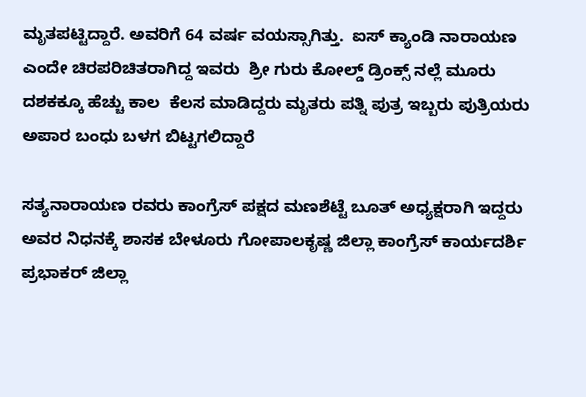ಮೃತಪಟ್ಟಿದ್ದಾರೆ. ಅವರಿಗೆ 64 ವರ್ಷ ವಯಸ್ಸಾಗಿತ್ತು.  ಐಸ್ ಕ್ಯಾಂಡಿ ನಾರಾಯಣ ಎಂದೇ ಚಿರಪರಿಚಿತರಾಗಿದ್ದ ಇವರು  ಶ್ರೀ ಗುರು ಕೋಲ್ಡ್ ಡ್ರಿಂಕ್ಸ್ ನಲ್ಲೆ ಮೂರು ದಶಕಕ್ಕೂ ಹೆಚ್ಚು ಕಾಲ  ಕೆಲಸ ಮಾಡಿದ್ದರು ಮೃತರು ಪತ್ನಿ ಪುತ್ರ ಇಬ್ಬರು ಪುತ್ರಿಯರು ಅಪಾರ ಬಂಧು ಬಳಗ ಬಿಟ್ಟಗಲಿದ್ದಾರೆ

ಸತ್ಯನಾರಾಯಣ ರವರು ಕಾಂಗ್ರೆಸ್ ಪಕ್ಷದ ಮಣಶೆಟ್ಟೆ ಬೂತ್ ಅಧ್ಯಕ್ಷರಾಗಿ ಇದ್ದರು ಅವರ ನಿಧನಕ್ಕೆ ಶಾಸಕ ಬೇಳೂರು ಗೋಪಾಲಕೃಷ್ಣ ಜಿಲ್ಲಾ ಕಾಂಗ್ರೆಸ್ ಕಾರ್ಯದರ್ಶಿ ಪ್ರಭಾಕರ್ ಜಿಲ್ಲಾ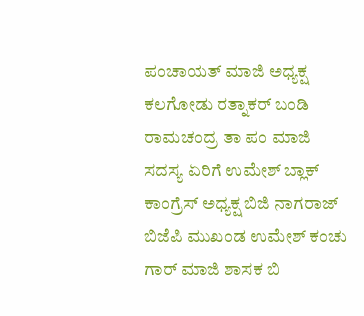ಪಂಚಾಯತ್ ಮಾಜಿ ಅಧ್ಯಕ್ಷ ಕಲಗೋಡು ರತ್ನಾಕರ್ ಬಂಡಿ ರಾಮಚಂದ್ರ ತಾ ಪಂ ಮಾಜಿ ಸದಸ್ಯ ಏರಿಗೆ ಉಮೇಶ್ ಬ್ಲಾಕ್ ಕಾಂಗ್ರೆಸ್ ಅಧ್ಯಕ್ಷ ಬಿಜಿ ನಾಗರಾಜ್ ಬಿಜೆಪಿ ಮುಖಂಡ ಉಮೇಶ್ ಕಂಚು ಗಾರ್ ಮಾಜಿ ಶಾಸಕ ಬಿ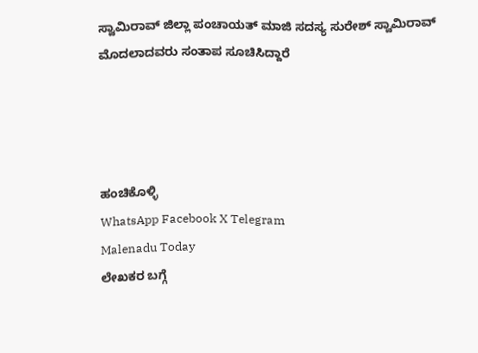ಸ್ವಾಮಿರಾವ್ ಜಿಲ್ಲಾ ಪಂಚಾಯತ್ ಮಾಜಿ ಸದಸ್ಯ ಸುರೇಶ್ ಸ್ವಾಮಿರಾವ್ ಮೊದಲಾದವರು ಸಂತಾಪ ಸೂಚಿಸಿದ್ದಾರೆ




ಹಂಚಿಕೊಳ್ಳಿ
WhatsApp Facebook X Telegram
Malenadu Today
ಲೇಖಕರ ಬಗ್ಗೆ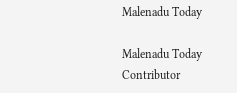Malenadu Today

Malenadu Today Contributor